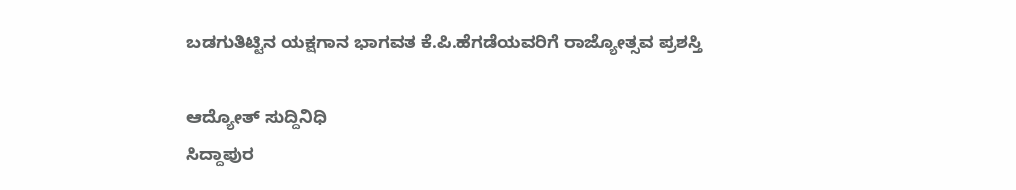ಬಡಗುತಿಟ್ಟಿನ ಯಕ್ಷಗಾನ ಭಾಗವತ ಕೆ.ಪಿ.ಹೆಗಡೆಯವರಿಗೆ ರಾಜ್ಯೋತ್ಸವ ಪ್ರಶಸ್ತಿ

ಆದ್ಯೋತ್ ಸುದ್ದಿನಿಧಿ
ಸಿದ್ದಾಪುರ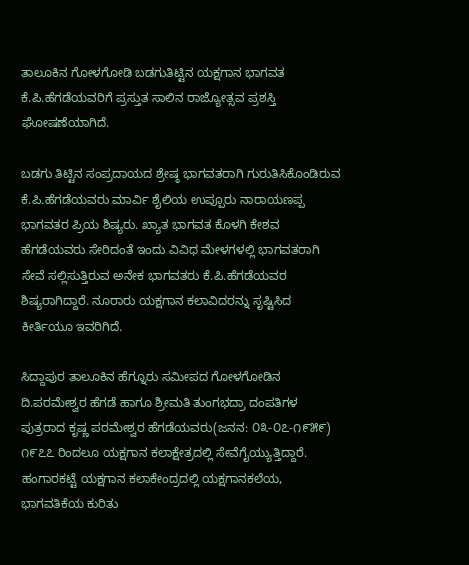ತಾಲೂಕಿನ ಗೋಳಗೋಡಿ ಬಡಗುತಿಟ್ಟಿನ ಯಕ್ಷಗಾನ ಭಾಗವತ ಕೆ.ಪಿ.ಹೆಗಡೆಯವರಿಗೆ ಪ್ರಸ್ತುತ ಸಾಲಿನ ರಾಜ್ಯೋತ್ಸವ ಪ್ರಶಸ್ತಿ ಘೋಷಣೆಯಾಗಿದೆ.

ಬಡಗು ತಿಟ್ಟಿನ ಸಂಪ್ರದಾಯದ ಶ್ರೇಷ್ಠ ಭಾಗವತರಾಗಿ ಗುರುತಿಸಿಕೊಂಡಿರುವ ಕೆ.ಪಿ.ಹೆಗಡೆಯವರು ಮಾರ್ವಿ ಶೈಲಿಯ ಉಪ್ಪೂರು ನಾರಾಯಣಪ್ಪ ಭಾಗವತರ ಪ್ರಿಯ ಶಿಷ್ಯರು. ಖ್ಯಾತ ಭಾಗವತ ಕೊಳಗಿ ಕೇಶವ ಹೆಗಡೆಯವರು ಸೇರಿದಂತೆ ಇಂದು ವಿವಿಧ ಮೇಳಗಳಲ್ಲಿ ಭಾಗವತರಾಗಿ ಸೇವೆ ಸಲ್ಲಿಸುತ್ತಿರುವ ಅನೇಕ ಭಾಗವತರು ಕೆ.ಪಿ.ಹೆಗಡೆಯವರ ಶಿಷ್ಯರಾಗಿದ್ದಾರೆ. ನೂರಾರು ಯಕ್ಷಗಾನ ಕಲಾವಿದರನ್ನು ಸೃಷ್ಟಿಸಿದ ಕೀರ್ತಿಯೂ ಇವರಿಗಿದೆ.

ಸಿದ್ದಾಪುರ ತಾಲೂಕಿನ ಹೆಗ್ನೂರು ಸಮೀಪದ ಗೋಳಗೋಡಿನ ದಿ.ಪರಮೇಶ್ವರ ಹೆಗಡೆ ಹಾಗೂ ಶ್ರೀಮತಿ ತುಂಗಭದ್ರಾ ದಂಪತಿಗಳ ಪುತ್ರರಾದ ಕೃಷ್ಣ ಪರಮೇಶ್ವರ ಹೆಗಡೆಯವರು(ಜನನ: ೦೩-೦೭-೧೯೫೯) ೧೯೭೭ ರಿಂದಲೂ ಯಕ್ಷಗಾನ ಕಲಾಕ್ಷೇತ್ರದಲ್ಲಿ ಸೇವೆಗೈಯ್ಯುತ್ತಿದ್ದಾರೆ. ಹಂಗಾರಕಟ್ಟೆ ಯಕ್ಷಗಾನ ಕಲಾಕೇಂದ್ರದಲ್ಲಿ ಯಕ್ಷಗಾನಕಲೆಯ, ಭಾಗವತಿಕೆಯ ಕುರಿತು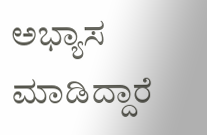ಅಭ್ಯಾಸ ಮಾಡಿದ್ದಾರೆ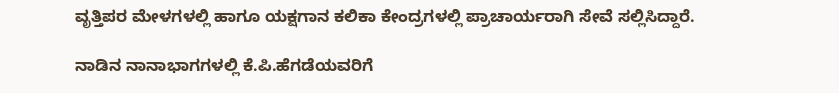ವೃತ್ತಿಪರ ಮೇಳಗಳಲ್ಲಿ ಹಾಗೂ ಯಕ್ಷಗಾನ ಕಲಿಕಾ ಕೇಂದ್ರಗಳಲ್ಲಿ ಪ್ರಾಚಾರ್ಯರಾಗಿ ಸೇವೆ ಸಲ್ಲಿಸಿದ್ದಾರೆ.

ನಾಡಿನ ನಾನಾಭಾಗಗಳಲ್ಲಿ ಕೆ.ಪಿ.ಹೆಗಡೆಯವರಿಗೆ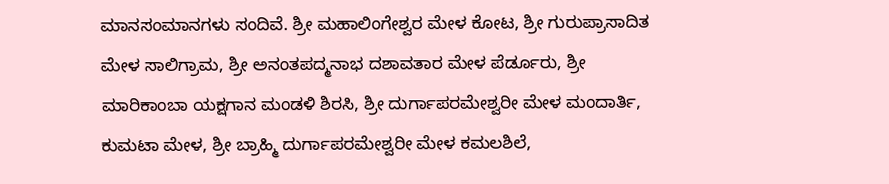ಮಾನಸಂಮಾನಗಳು ಸಂದಿವೆ. ಶ್ರೀ ಮಹಾಲಿಂಗೇಶ್ವರ ಮೇಳ ಕೋಟ, ಶ್ರೀ ಗುರುಪ್ರಾಸಾದಿತ ಮೇಳ ಸಾಲಿಗ್ರಾಮ, ಶ್ರೀ ಅನಂತಪದ್ಮನಾಭ ದಶಾವತಾರ ಮೇಳ ಪೆರ್ಡೂರು, ಶ್ರೀ ಮಾರಿಕಾಂಬಾ ಯಕ್ಷಗಾನ ಮಂಡಳಿ ಶಿರಸಿ, ಶ್ರೀ ದುರ್ಗಾಪರಮೇಶ್ವರೀ ಮೇಳ ಮಂದಾರ್ತಿ, ಕುಮಟಾ ಮೇಳ, ಶ್ರೀ ಬ್ರಾಹ್ಮಿ ದುರ್ಗಾಪರಮೇಶ್ವರೀ ಮೇಳ ಕಮಲಶಿಲೆ,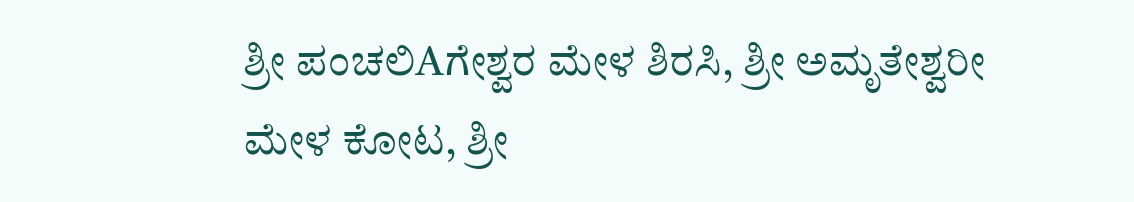ಶ್ರೀ ಪಂಚಲಿAಗೇಶ್ವರ ಮೇಳ ಶಿರಸಿ, ಶ್ರೀ ಅಮೃತೇಶ್ವರೀ ಮೇಳ ಕೋಟ, ಶ್ರೀ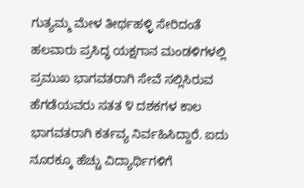ಗುತ್ಯಮ್ಮ ಮೇಳ ತೀರ್ಥಹಳ್ಳಿ ಸೇರಿದಂತೆ ಹಲವಾರು ಪ್ರಸಿದ್ಧ ಯಕ್ಷಗಾನ ಮಂಡಳಿಗಳಲ್ಲಿ ಪ್ರಮುಖ ಭಾಗವತರಾಗಿ ಸೇವೆ ಸಲ್ಲಿಸಿರುವ ಹೆಗಡೆಯವರು ಸತತ ೪ ದಶಕಗಳ ಕಾಲ ಭಾಗವತರಾಗಿ ಕರ್ತವ್ಯ ನಿರ್ವಹಿಸಿದ್ದಾರೆ. ಐದು ನೂರಕ್ಕೂ ಹೆಚ್ಚು ವಿದ್ಯಾರ್ಥಿಗಳಿಗೆ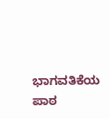ಭಾಗವತಿಕೆಯ ಪಾಠ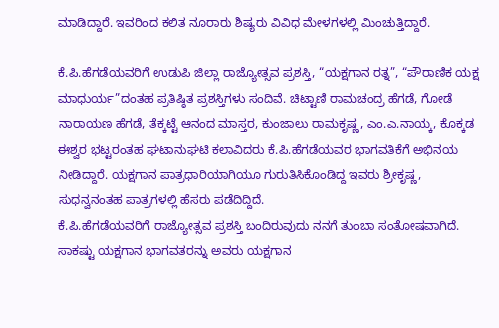ಮಾಡಿದ್ದಾರೆ. ಇವರಿಂದ ಕಲಿತ ನೂರಾರು ಶಿಷ್ಯರು ವಿವಿಧ ಮೇಳಗಳಲ್ಲಿ ಮಿಂಚುತ್ತಿದ್ದಾರೆ.

ಕೆ.ಪಿ.ಹೆಗಡೆಯವರಿಗೆ ಉಡುಪಿ ಜಿಲ್ಲಾ ರಾಜ್ಯೋತ್ಸವ ಪ್ರಶಸ್ತಿ, “ಯಕ್ಷಗಾನ ರತ್ನ”, “ಪೌರಾಣಿಕ ಯಕ್ಷ ಮಾಧುರ್ಯ”ದಂತಹ ಪ್ರತಿಷ್ಠಿತ ಪ್ರಶಸ್ತಿಗಳು ಸಂದಿವೆ. ಚಿಟ್ಟಾಣಿ ರಾಮಚಂದ್ರ ಹೆಗಡೆ, ಗೋಡೆ ನಾರಾಯಣ ಹೆಗಡೆ, ತೆಕ್ಕಟ್ಟೆ ಆನಂದ ಮಾಸ್ತರ, ಕುಂಜಾಲು ರಾಮಕೃಷ್ಣ, ಎಂ.ಎ.ನಾಯ್ಕ, ಕೊಕ್ಕಡ ಈಶ್ವರ ಭಟ್ಟರಂತಹ ಘಟಾನುಘಟಿ ಕಲಾವಿದರು ಕೆ.ಪಿ.ಹೆಗಡೆಯವರ ಭಾಗವತಿಕೆಗೆ ಅಭಿನಯ ನೀಡಿದ್ದಾರೆ. ಯಕ್ಷಗಾನ ಪಾತ್ರಧಾರಿಯಾಗಿಯೂ ಗುರುತಿಸಿಕೊಂಡಿದ್ದ ಇವರು ಶ್ರೀಕೃಷ್ಣ, ಸುಧನ್ವನಂತಹ ಪಾತ್ರಗಳಲ್ಲಿ ಹೆಸರು ಪಡೆದಿದ್ದಿದೆ.
ಕೆ.ಪಿ.ಹೆಗಡೆಯವರಿಗೆ ರಾಜ್ಯೋತ್ಸವ ಪ್ರಶಸ್ತಿ ಬಂದಿರುವುದು ನನಗೆ ತುಂಬಾ ಸಂತೋಷವಾಗಿದೆ. ಸಾಕಷ್ಟು ಯಕ್ಷಗಾನ ಭಾಗವತರನ್ನು ಅವರು ಯಕ್ಷಗಾನ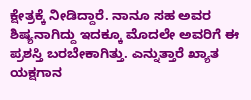ಕ್ಷೇತ್ರಕ್ಕೆ ನೀಡಿದ್ದಾರೆ. ನಾನೂ ಸಹ ಅವರ ಶಿಷ್ಯನಾಗಿದ್ದು ಇದಕ್ಕೂ ಮೊದಲೇ ಅವರಿಗೆ ಈ ಪ್ರಶಸ್ತಿ ಬರಬೇಕಾಗಿತ್ತು. ಎನ್ನುತ್ತಾರೆ ಖ್ಯಾತ ಯಕ್ಷಗಾನ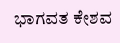ಭಾಗವತ ಕೇಶವ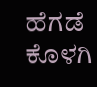ಹೆಗಡೆ ಕೊಳಗಿ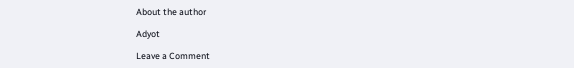About the author

Adyot

Leave a Comment